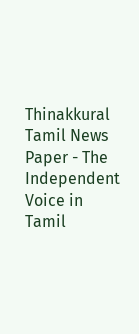Thinakkural Tamil News Paper - The Independent Voice in Tamil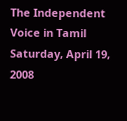The Independent Voice in Tamil
Saturday, April 19, 2008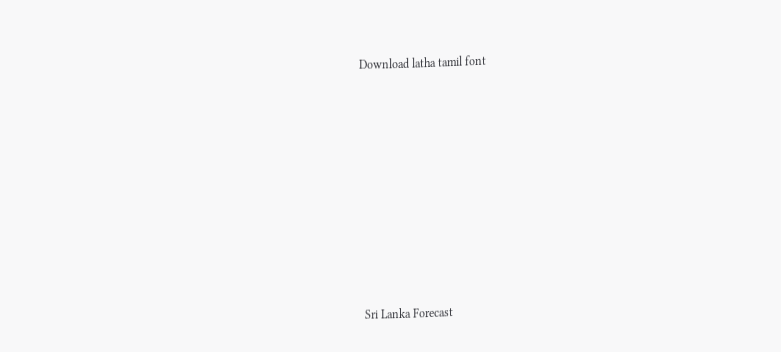Download latha tamil font


















  Sri Lanka Forecast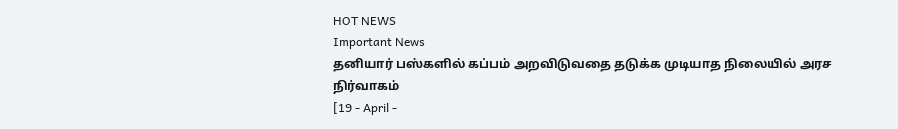HOT NEWS
Important News
தனியார் பஸ்களில் கப்பம் அறவிடுவதை தடுக்க முடியாத நிலையில் அரச நிர்வாகம்
[19 - April -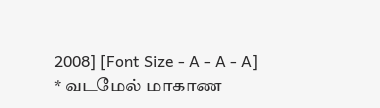2008] [Font Size - A - A - A]
* வடமேல் மாகாண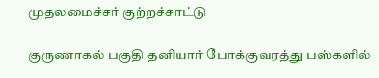முதலமைச்சர் குற்றச்சாட்டு

குருணாகல் பகுதி தனியார் போக்குவரத்து பஸ்களில்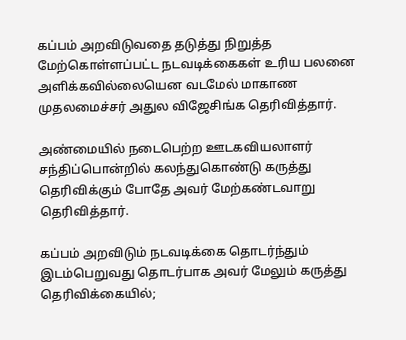கப்பம் அறவிடுவதை தடுத்து நிறுத்த மேற்கொள்ளப்பட்ட நடவடிக்கைகள் உரிய பலனை அளிக்கவில்லையென வடமேல் மாகாண முதலமைச்சர் அதுல விஜேசிங்க தெரிவித்தார்.

அண்மையில் நடைபெற்ற ஊடகவியலாளர் சந்திப்பொன்றில் கலந்துகொண்டு கருத்து தெரிவிக்கும் போதே அவர் மேற்கண்டவாறு தெரிவித்தார்.

கப்பம் அறவிடும் நடவடிக்கை தொடர்ந்தும் இடம்பெறுவது தொடர்பாக அவர் மேலும் கருத்து தெரிவிக்கையில்;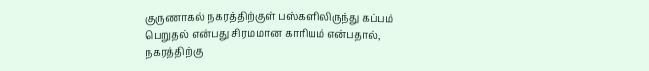குருணாகல் நகரத்திற்குள் பஸ்களிலிருந்து கப்பம் பெறுதல் என்பது சிரமமான காரியம் என்பதால், நகரத்திற்கு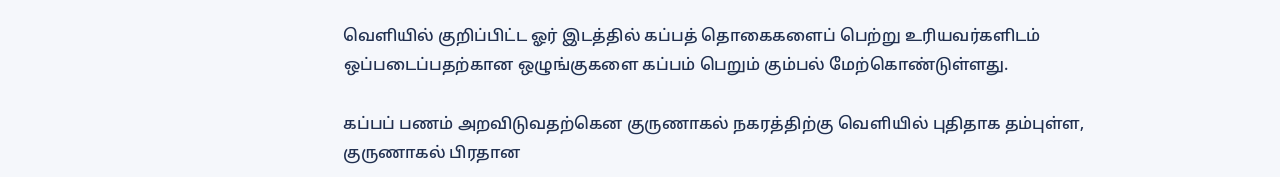வெளியில் குறிப்பிட்ட ஓர் இடத்தில் கப்பத் தொகைகளைப் பெற்று உரியவர்களிடம் ஒப்படைப்பதற்கான ஒழுங்குகளை கப்பம் பெறும் கும்பல் மேற்கொண்டுள்ளது.

கப்பப் பணம் அறவிடுவதற்கென குருணாகல் நகரத்திற்கு வெளியில் புதிதாக தம்புள்ள, குருணாகல் பிரதான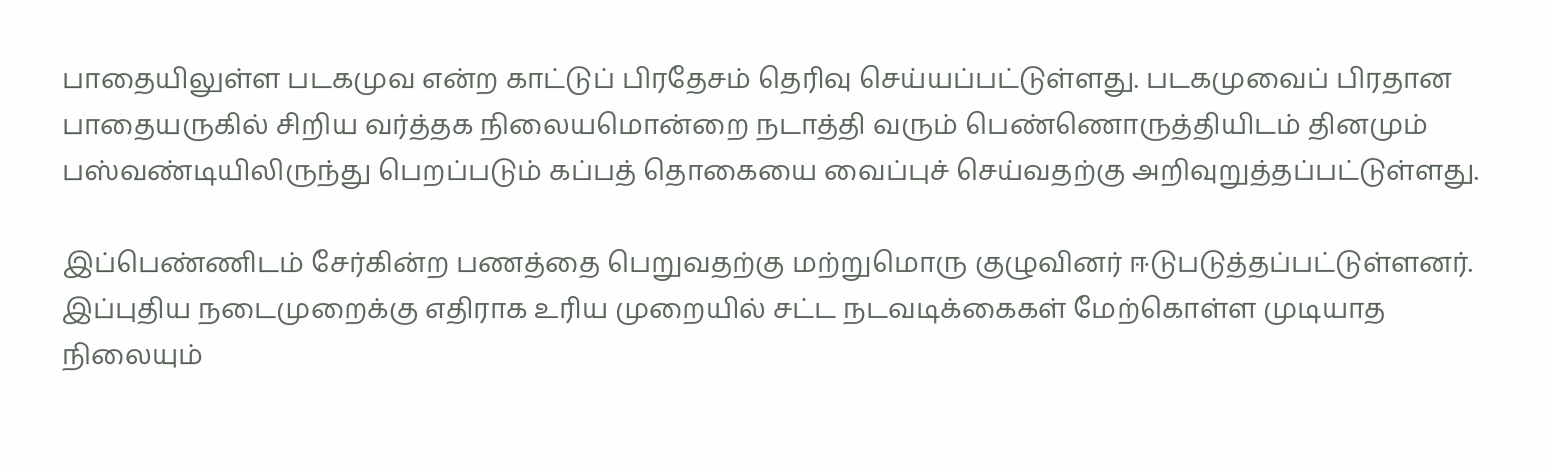பாதையிலுள்ள படகமுவ என்ற காட்டுப் பிரதேசம் தெரிவு செய்யப்பட்டுள்ளது. படகமுவைப் பிரதான பாதையருகில் சிறிய வர்த்தக நிலையமொன்றை நடாத்தி வரும் பெண்ணொருத்தியிடம் தினமும் பஸ்வண்டியிலிருந்து பெறப்படும் கப்பத் தொகையை வைப்புச் செய்வதற்கு அறிவுறுத்தப்பட்டுள்ளது.

இப்பெண்ணிடம் சேர்கின்ற பணத்தை பெறுவதற்கு மற்றுமொரு குழுவினர் ஈடுபடுத்தப்பட்டுள்ளனர். இப்புதிய நடைமுறைக்கு எதிராக உரிய முறையில் சட்ட நடவடிக்கைகள் மேற்கொள்ள முடியாத நிலையும்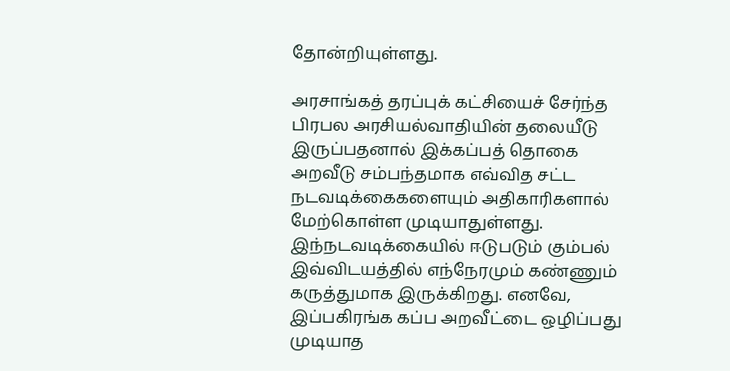தோன்றியுள்ளது.

அரசாங்கத் தரப்புக் கட்சியைச் சேர்ந்த பிரபல அரசியல்வாதியின் தலையீடு இருப்பதனால் இக்கப்பத் தொகை அறவீடு சம்பந்தமாக எவ்வித சட்ட நடவடிக்கைகளையும் அதிகாரிகளால் மேற்கொள்ள முடியாதுள்ளது. இந்நடவடிக்கையில் ஈடுபடும் கும்பல் இவ்விடயத்தில் எந்நேரமும் கண்ணும் கருத்துமாக இருக்கிறது. எனவே, இப்பகிரங்க கப்ப அறவீட்டை ஒழிப்பது முடியாத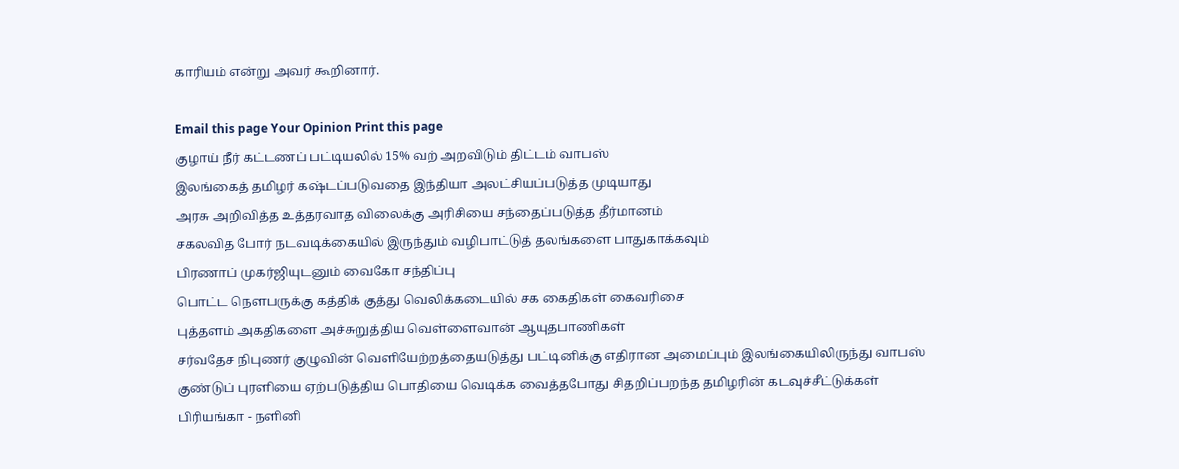காரியம் என்று அவர் கூறினார்.

Email this page Your Opinion Print this page
குழாய் நீர் கட்டணப் பட்டியலில் 15% வற் அறவிடும் திட்டம் வாபஸ்
இலங்கைத் தமிழர் கஷ்டப்படுவதை இந்தியா அலட்சியப்படுத்த முடியாது
அரசு அறிவித்த உத்தரவாத விலைக்கு அரிசியை சந்தைப்படுத்த தீர்மானம்
சகலவித போர் நடவடிக்கையில் இருந்தும் வழிபாட்டுத் தலங்களை பாதுகாக்கவும்
பிரணாப் முகர்ஜியுடனும் வைகோ சந்திப்பு
பொட்ட நௌபருக்கு கத்திக் குத்து வெலிக்கடையில் சக கைதிகள் கைவரிசை
புத்தளம் அகதிகளை அச்சுறுத்திய வெள்ளைவான் ஆயுதபாணிகள்
சர்வதேச நிபுணர் குழுவின் வெளியேற்றத்தையடுத்து பட்டினிக்கு எதிரான அமைப்பும் இலங்கையிலிருந்து வாபஸ்
குண்டுப் புரளியை ஏற்படுத்திய பொதியை வெடிக்க வைத்தபோது சிதறிப்பறந்த தமிழரின் கடவுச்சீட்டுக்கள்
பிரியங்கா - நளினி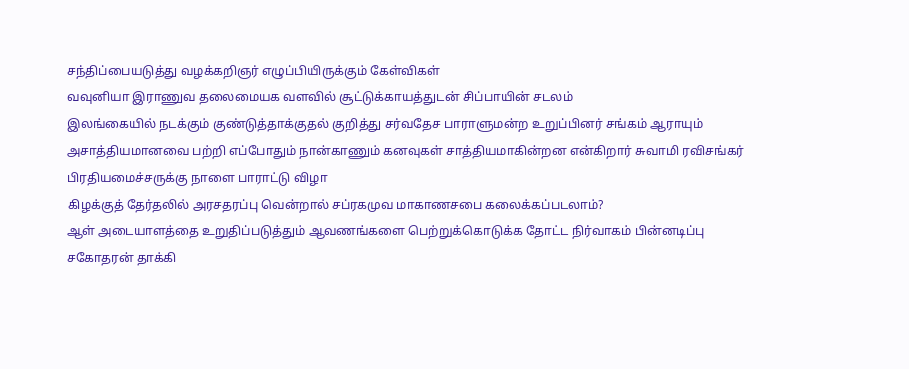சந்திப்பையடுத்து வழக்கறிஞர் எழுப்பியிருக்கும் கேள்விகள்
வவுனியா இராணுவ தலைமையக வளவில் சூட்டுக்காயத்துடன் சிப்பாயின் சடலம்
இலங்கையில் நடக்கும் குண்டுத்தாக்குதல் குறித்து சர்வதேச பாராளுமன்ற உறுப்பினர் சங்கம் ஆராயும்
அசாத்தியமானவை பற்றி எப்போதும் நான்காணும் கனவுகள் சாத்தியமாகின்றன என்கிறார் சுவாமி ரவிசங்கர்
பிரதியமைச்சருக்கு நாளை பாராட்டு விழா
கிழக்குத் தேர்தலில் அரசதரப்பு வென்றால் சப்ரகமுவ மாகாணசபை கலைக்கப்படலாம்?
ஆள் அடையாளத்தை உறுதிப்படுத்தும் ஆவணங்களை பெற்றுக்கொடுக்க தோட்ட நிர்வாகம் பின்னடிப்பு
சகோதரன் தாக்கி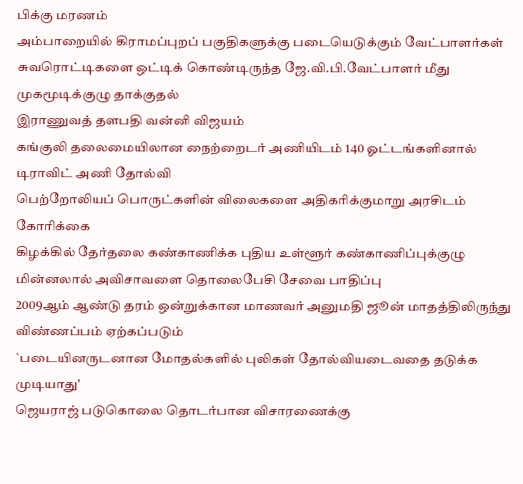பிக்கு மரணம்
அம்பாறையில் கிராமப்புறப் பகுதிகளுக்கு படையெடுக்கும் வேட்பாளர்கள்
சுவரொட்டிகளை ஒட்டிக் கொண்டிருந்த ஜே.வி.பி.வேட்பாளர் மீது முகமூடிக்குழு தாக்குதல்
இராணுவத் தளபதி வன்னி விஜயம்
கங்குலி தலைமையிலான நைற்றைடர் அணியிடம் 140 ஓட்டங்களினால் டிராவிட் அணி தோல்வி
பெற்றோலியப் பொருட்களின் விலைகளை அதிகரிக்குமாறு அரசிடம் கோரிக்கை
கிழக்கில் தேர்தலை கண்காணிக்க புதிய உள்ளூர் கண்காணிப்புக்குழு
மின்னலால் அவிசாவளை தொலைபேசி சேவை பாதிப்பு
2009ஆம் ஆண்டு தரம் ஒன்றுக்கான மாணவர் அனுமதி ஜூன் மாதத்திலிருந்து விண்ணப்பம் ஏற்கப்படும்
`படையினருடனான மோதல்களில் புலிகள் தோல்வியடைவதை தடுக்க முடியாது'
ஜெயராஜ் படுகொலை தொடர்பான விசாரணைக்கு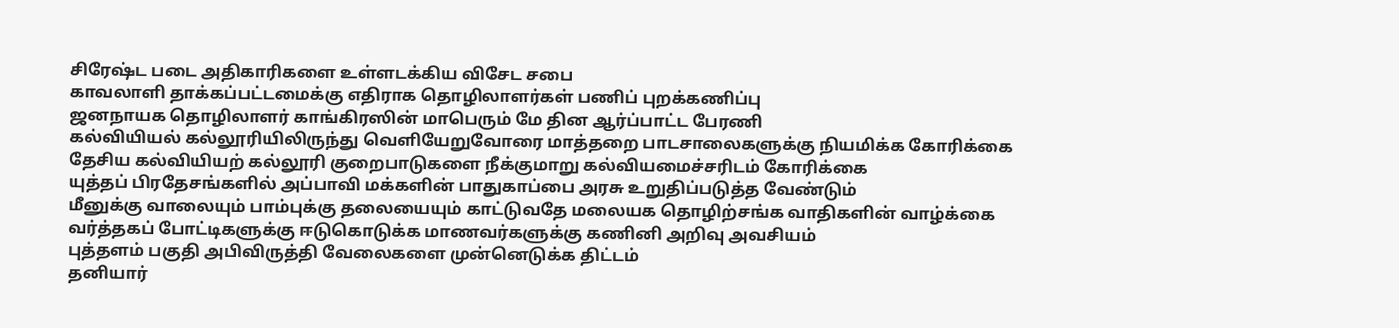சிரேஷ்ட படை அதிகாரிகளை உள்ளடக்கிய விசேட சபை
காவலாளி தாக்கப்பட்டமைக்கு எதிராக தொழிலாளர்கள் பணிப் புறக்கணிப்பு
ஜனநாயக தொழிலாளர் காங்கிரஸின் மாபெரும் மே தின ஆர்ப்பாட்ட பேரணி
கல்வியியல் கல்லூரியிலிருந்து வெளியேறுவோரை மாத்தறை பாடசாலைகளுக்கு நியமிக்க கோரிக்கை
தேசிய கல்வியியற் கல்லூரி குறைபாடுகளை நீக்குமாறு கல்வியமைச்சரிடம் கோரிக்கை
யுத்தப் பிரதேசங்களில் அப்பாவி மக்களின் பாதுகாப்பை அரசு உறுதிப்படுத்த வேண்டும்
மீனுக்கு வாலையும் பாம்புக்கு தலையையும் காட்டுவதே மலையக தொழிற்சங்க வாதிகளின் வாழ்க்கை
வர்த்தகப் போட்டிகளுக்கு ஈடுகொடுக்க மாணவர்களுக்கு கணினி அறிவு அவசியம்
புத்தளம் பகுதி அபிவிருத்தி வேலைகளை முன்னெடுக்க திட்டம்
தனியார்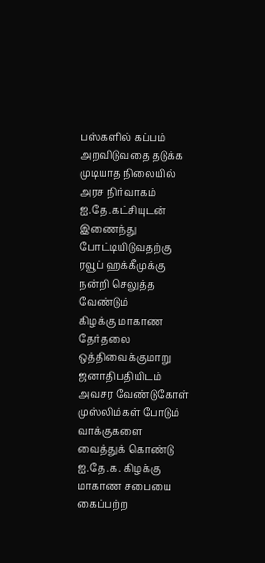பஸ்களில் கப்பம் அறவிடுவதை தடுக்க முடியாத நிலையில் அரச நிர்வாகம்
ஐ.தே.கட்சியுடன் இணைந்து போட்டியிடுவதற்கு ரவூப் ஹக்கீமுக்கு நன்றி செலுத்த வேண்டும்
கிழக்கு மாகாண தேர்தலை ஒத்திவைக்குமாறு ஜனாதிபதியிடம் அவசர வேண்டுகோள்
முஸ்லிம்கள் போடும் வாக்குகளை வைத்துக் கொண்டு ஐ.தே.க. கிழக்கு மாகாண சபையை கைப்பற்ற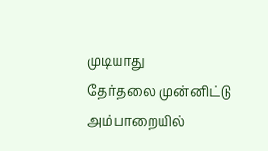முடியாது
தேர்தலை முன்னிட்டு அம்பாறையில்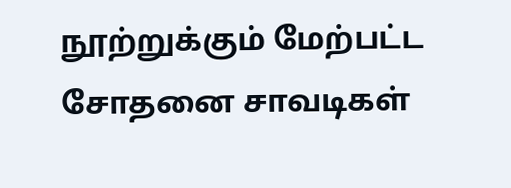நூற்றுக்கும் மேற்பட்ட சோதனை சாவடிகள்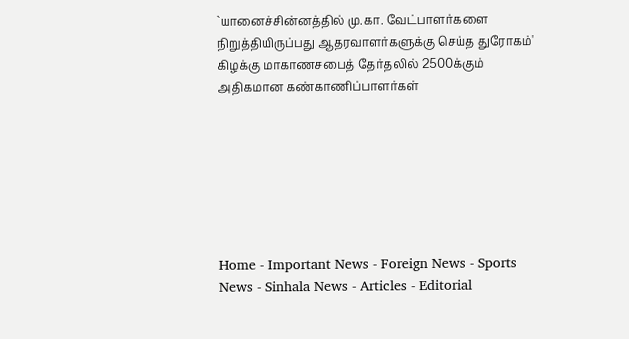`யானைச்சின்னத்தில் மு.கா. வேட்பாளர்களை நிறுத்தியிருப்பது ஆதரவாளர்களுக்கு செய்த துரோகம்'
கிழக்கு மாகாணசபைத் தேர்தலில் 2500க்கும் அதிகமான கண்காணிப்பாளர்கள்







Home - Important News - Foreign News - Sports News - Sinhala News - Articles - Editorial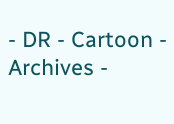- DR - Cartoon - Archives -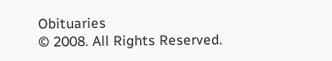Obituaries
© 2008. All Rights Reserved.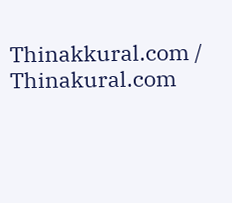Thinakkural.com / Thinakural.com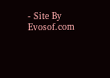- Site By Evosof.com